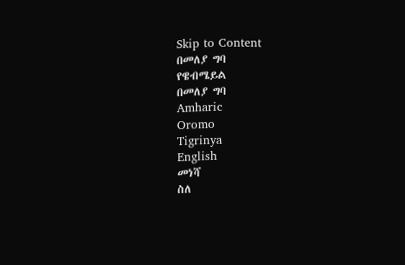Skip to Content
በመለያ ግባ
የዌብሜይል
በመለያ ግባ
Amharic
Oromo
Tigrinya
English
መነሻ
ስለ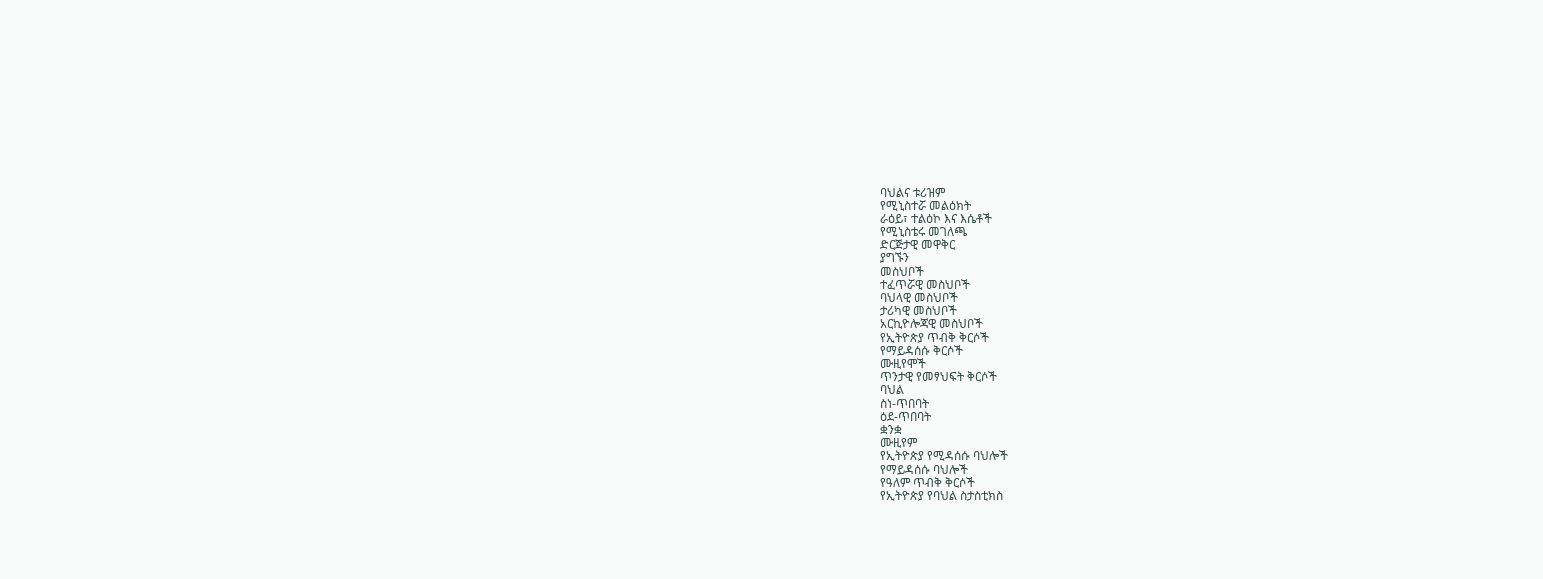ባህልና ቱሪዝም
የሚኒስተሯ መልዕክት
ራዕይ፣ ተልዕኮ እና እሴቶች
የሚኒስቴሩ መገለጫ
ድርጅታዊ መዋቅር
ያግኙን
መስህቦች
ተፈጥሯዊ መስህቦች
ባህላዊ መስህቦች
ታሪካዊ መስህቦች
አርኪዮሎጃዊ መስህቦች
የኢትዮጵያ ጥብቅ ቅርሶች
የማይዳሰሱ ቅርሶች
ሙዚየሞች
ጥንታዊ የመፃህፍት ቅርሶች
ባህል
ስነ-ጥበባት
ዕደ-ጥበባት
ቋንቋ
ሙዚየም
የኢትዮጵያ የሚዳሰሱ ባህሎች
የማይዳሰሱ ባህሎች
የዓለም ጥብቅ ቅርሶች
የኢትዮጵያ የባህል ስታስቲክስ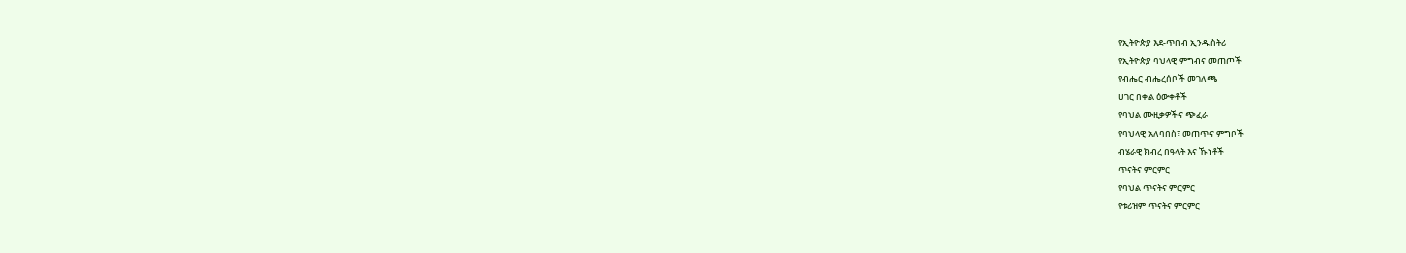የኢትዮጵያ እደ-ጥበብ ኢንዱስትሪ
የኢትዮጵያ ባህላዊ ምግብና መጠጦች
የብሔር ብሔረሰቦች መገለጫ
ሀገር በቀል ዕውቀቶች
የባህል ሙዚቃዎችና ጭፈራ
የባህላዊ አለባበስ፣ መጠጥና ምግቦች
ብሄራዊ ክብረ በዓላት እና ኹነቶች
ጥናትና ምርምር
የባህል ጥናትና ምርምር
የቱሪዝም ጥናትና ምርምር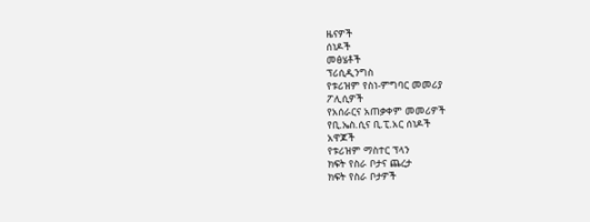ዜናዎች
ሰነዶች
መፅሄቶች
ፕሪሲዲንግስ
የቱሪዝም የስነ-ምግባር መመሪያ
ፖሊሲዎች
የአሰራርና አጠቃቀም መመሪዎች
የቢ.ኤስ.ሲና ቢ.ፒ.አር ሰነዶች
አዋጆች
የቱሪዝም ማስተር ፕላን
ክፍት የስራ ቦታና ጨረታ
ክፍት የስራ ቦታዎች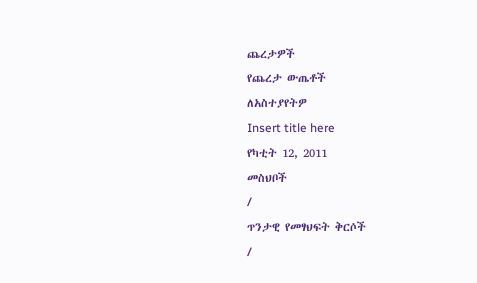ጨረታዎች
የጨረታ ውጤቶች
ለአስተያየትዎ
Insert title here
የካቲት 12, 2011
መስህቦች
/
ጥንታዊ የመፃህፍት ቅርሶች
/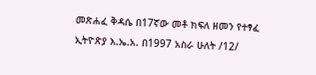መጽሐፈ ቅዳሴ በ17ኛው መቶ ክፍለ ዘመን የተፃፈ
ኢትዮጵያ እ.ኤ.አ. በ1997 አስራ ሁለት /12/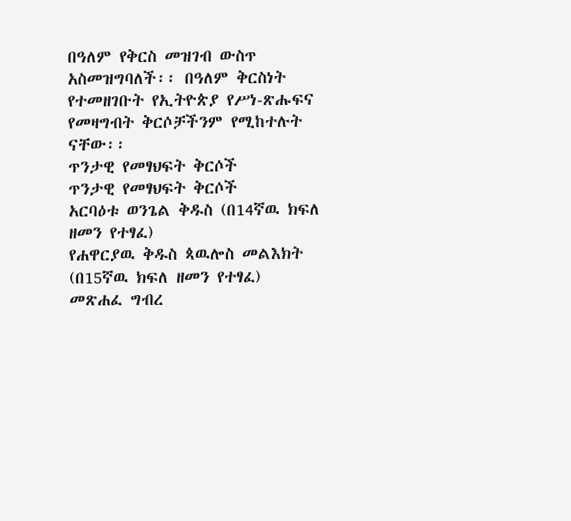በዓለም የቅርስ መዝገብ ውስጥ አስመዝግባለች፡፡ በዓለም ቅርስነት የተመዘገቡት የኢትዮጵያ የሥነ-ጽሑፍና የመዛግብት ቅርሶቻችንም የሚከተሉት ናቸው፡፡
ጥንታዊ የመፃህፍት ቅርሶች
ጥንታዊ የመፃህፍት ቅርሶች
አርባዕቱ ወንጌል ቅዱስ (በ14ኛዉ ክፍለ ዘመን የተፃፈ)
የሐዋርያዉ ቅዱስ ጳዉሎስ መልእክት (በ15ኛዉ ክፍለ ዘመን የተፃፈ)
መጽሐፈ ግብረ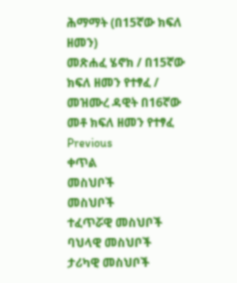ሕማማት (በ15ኛው ክፍለ ዘመን)
መጽሐፈ ሄኖክ / በ15ኛው ክፍለ ዘመን የተፃፈ /
መዝሙረ ዳዊት በ16ኛው መቶ ክፍለ ዘመን የተፃፈ
Previous
ቀጥል
መስህቦች
መስህቦች
ተፈጥሯዊ መስህቦች
ባህላዊ መስህቦች
ታሪካዊ መስህቦች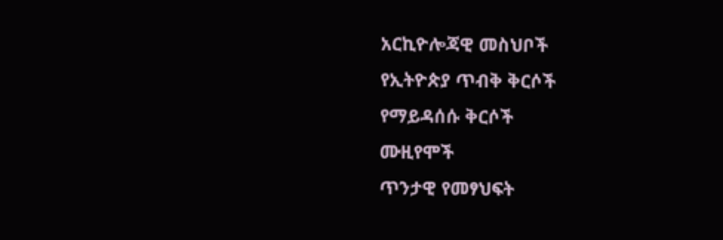አርኪዮሎጃዊ መስህቦች
የኢትዮጵያ ጥብቅ ቅርሶች
የማይዳሰሱ ቅርሶች
ሙዚየሞች
ጥንታዊ የመፃህፍት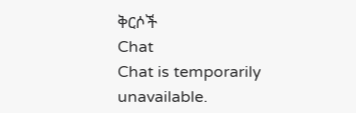ቅርሶች
Chat
Chat is temporarily unavailable.